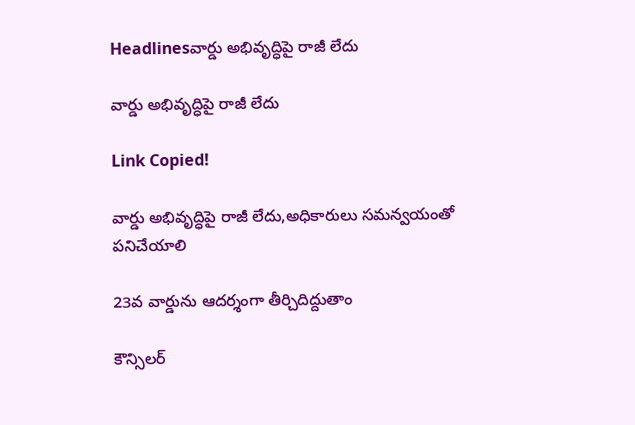Headlinesవార్డు అభివృద్ధిపై రాజీ లేదు

వార్డు అభివృద్ధిపై రాజీ లేదు

Link Copied!

వార్డు అభివృద్ధిపై రాజీ లేదు,అధికారులు సమన్వయంతో పనిచేయాలి

23వ వార్డును ఆదర్శంగా తీర్చిదిద్దుతాం

కౌన్సిలర్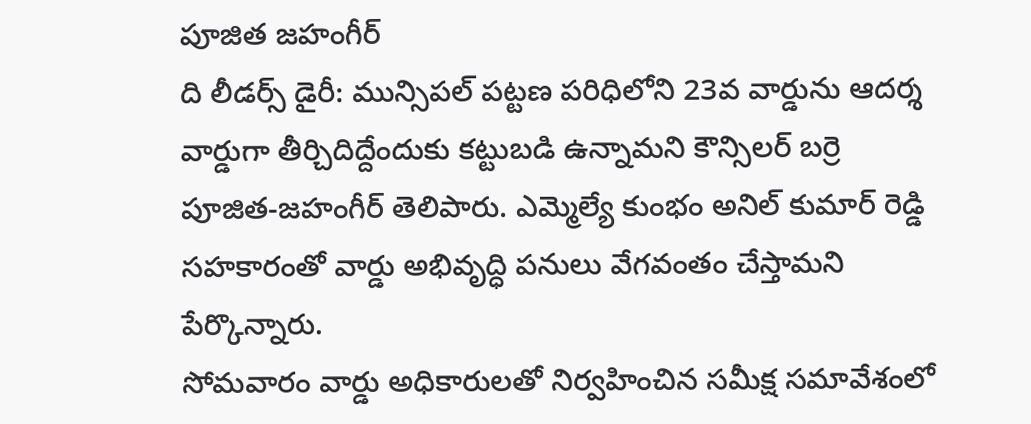పూజిత జహంగీర్
ది లీడర్స్ డైరీ: మున్సిపల్ పట్టణ పరిధిలోని 23వ వార్డును ఆదర్శ వార్డుగా తీర్చిదిద్దేందుకు కట్టుబడి ఉన్నామని కౌన్సిలర్ బర్రె పూజిత-జహంగీర్ తెలిపారు. ఎమ్మెల్యే కుంభం అనిల్ కుమార్ రెడ్డి సహకారంతో వార్డు అభివృద్ధి పనులు వేగవంతం చేస్తామని పేర్కొన్నారు.
సోమవారం వార్డు అధికారులతో నిర్వహించిన సమీక్ష సమావేశంలో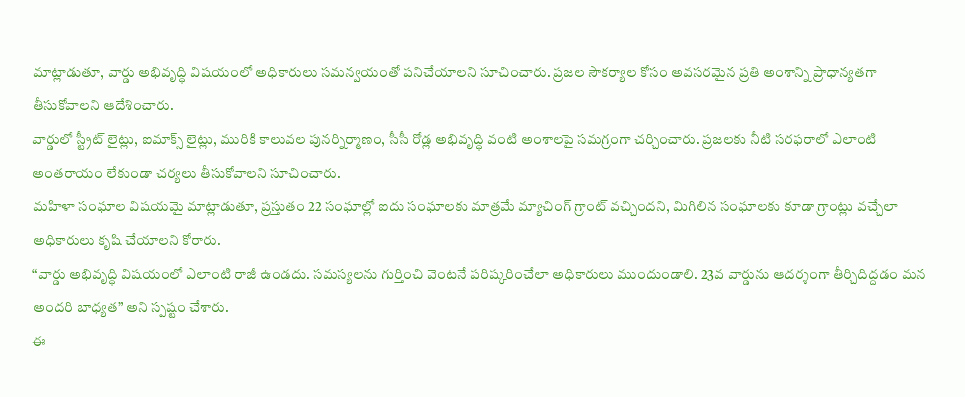మాట్లాడుతూ, వార్డు అభివృద్ధి విషయంలో అధికారులు సమన్వయంతో పనిచేయాలని సూచించారు. ప్రజల సౌకర్యాల కోసం అవసరమైన ప్రతి అంశాన్ని ప్రాధాన్యతగా తీసుకోవాలని ఆదేశించారు.
వార్డులో స్ట్రీట్ లైట్లు, ఐమాక్స్ లైట్లు, మురికి కాలువల పునర్నిర్మాణం, సీసీ రోడ్ల అభివృద్ధి వంటి అంశాలపై సమగ్రంగా చర్చించారు. ప్రజలకు నీటి సరఫరాలో ఎలాంటి అంతరాయం లేకుండా చర్యలు తీసుకోవాలని సూచించారు.
మహిళా సంఘాల విషయమై మాట్లాడుతూ, ప్రస్తుతం 22 సంఘాల్లో ఐదు సంఘాలకు మాత్రమే మ్యాచింగ్ గ్రాంట్ వచ్చిందని, మిగిలిన సంఘాలకు కూడా గ్రాంట్లు వచ్చేలా అధికారులు కృషి చేయాలని కోరారు.
“వార్డు అభివృద్ధి విషయంలో ఎలాంటి రాజీ ఉండదు. సమస్యలను గుర్తించి వెంటనే పరిష్కరించేలా అధికారులు ముందుండాలి. 23వ వార్డును ఆదర్శంగా తీర్చిదిద్దడం మన అందరి బాధ్యత” అని స్పష్టం చేశారు.
ఈ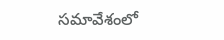సమావేశంలో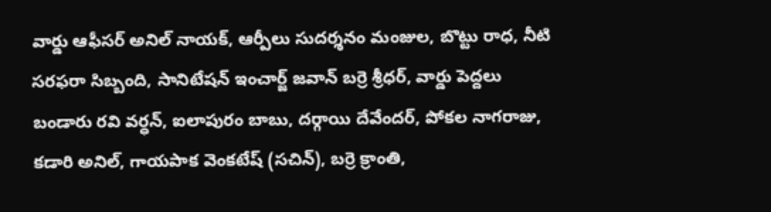వార్డు ఆఫీసర్ అనిల్ నాయక్, ఆర్పీలు సుదర్శనం మంజుల, బొట్టు రాధ, నీటి సరఫరా సిబ్బంది, సానిటేషన్ ఇంచార్జ్ జవాన్ బర్రె శ్రీధర్, వార్డు పెద్దలు బండారు రవి వర్ధన్, ఐలాపురం బాబు, దర్గాయి దేవేందర్, పోకల నాగరాజు, కడారి అనిల్, గాయపాక వెంకటేష్ (సచిన్), బర్రె క్రాంతి,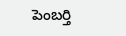పెంబర్తి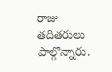రాజు తదితరులు పాల్గొన్నారు.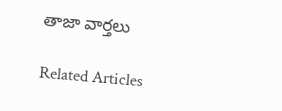తాజా వార్తలు

Related Articles